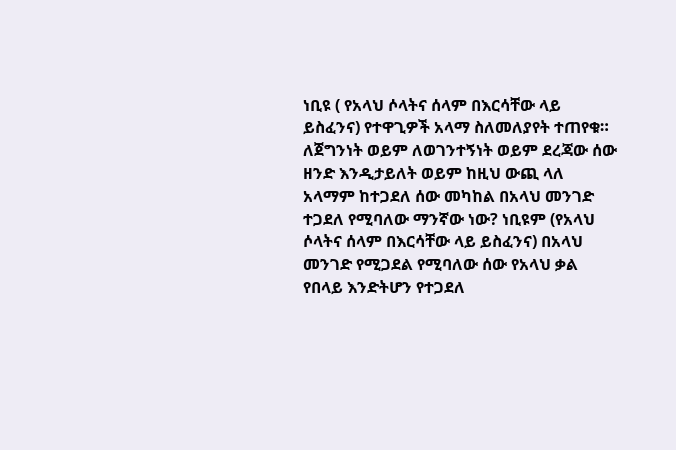ነቢዩ ( የአላህ ሶላትና ሰላም በእርሳቸው ላይ ይስፈንና) የተዋጊዎች አላማ ስለመለያየት ተጠየቁ። ለጀግንነት ወይም ለወገንተኝነት ወይም ደረጃው ሰው ዘንድ እንዲታይለት ወይም ከዚህ ውጪ ላለ አላማም ከተጋደለ ሰው መካከል በአላህ መንገድ ተጋደለ የሚባለው ማንኛው ነው? ነቢዩም (የአላህ ሶላትና ሰላም በእርሳቸው ላይ ይስፈንና) በአላህ መንገድ የሚጋደል የሚባለው ሰው የአላህ ቃል የበላይ እንድትሆን የተጋደለ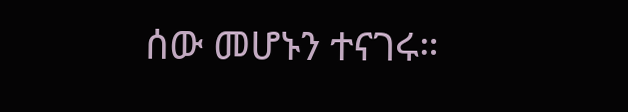ሰው መሆኑን ተናገሩ።